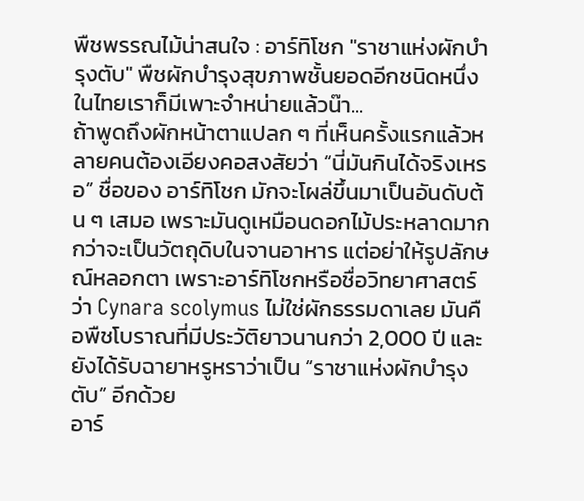พืชพรรณไม้น่าสนใจ : อาร์ทิโชก "ราชาแห่งผักบำรุงตับ" พืชผักบำรุงสุขภาพชั้นยอดอีกชนิดหนึ่ง ในไทยเราก็มีเพาะจำหน่ายแล้วน๊า...
ถ้าพูดถึงผักหน้าตาแปลก ๆ ที่เห็นครั้งแรกแล้วหลายคนต้องเอียงคอสงสัยว่า “นี่มันกินได้จริงเหรอ” ชื่อของ อาร์ทิโชก มักจะโผล่ขึ้นมาเป็นอันดับต้น ๆ เสมอ เพราะมันดูเหมือนดอกไม้ประหลาดมากกว่าจะเป็นวัตถุดิบในจานอาหาร แต่อย่าให้รูปลักษณ์หลอกตา เพราะอาร์ทิโชกหรือชื่อวิทยาศาสตร์ว่า Cynara scolymus ไม่ใช่ผักธรรมดาเลย มันคือพืชโบราณที่มีประวัติยาวนานกว่า 2,000 ปี และยังได้รับฉายาหรูหราว่าเป็น “ราชาแห่งผักบำรุงตับ” อีกด้วย
อาร์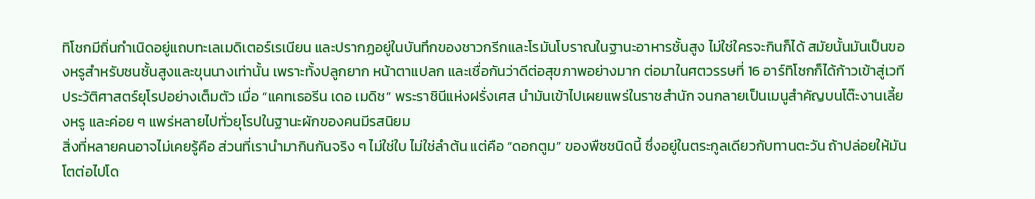ทิโชกมีถิ่นกำเนิดอยู่แถบทะเลเมดิเตอร์เรเนียน และปรากฏอยู่ในบันทึกของชาวกรีกและโรมันโบราณในฐานะอาหารชั้นสูง ไม่ใช่ใครจะกินก็ได้ สมัยนั้นมันเป็นของหรูสำหรับชนชั้นสูงและขุนนางเท่านั้น เพราะทั้งปลูกยาก หน้าตาแปลก และเชื่อกันว่าดีต่อสุขภาพอย่างมาก ต่อมาในศตวรรษที่ 16 อาร์ทิโชกก็ได้ก้าวเข้าสู่เวทีประวัติศาสตร์ยุโรปอย่างเต็มตัว เมื่อ “แคทเธอรีน เดอ เมดิช” พระราชินีแห่งฝรั่งเศส นำมันเข้าไปเผยแพร่ในราชสำนัก จนกลายเป็นเมนูสำคัญบนโต๊ะงานเลี้ยงหรู และค่อย ๆ แพร่หลายไปทั่วยุโรปในฐานะผักของคนมีรสนิยม
สิ่งที่หลายคนอาจไม่เคยรู้คือ ส่วนที่เรานำมากินกันจริง ๆ ไม่ใช่ใบ ไม่ใช่ลำต้น แต่คือ “ดอกตูม” ของพืชชนิดนี้ ซึ่งอยู่ในตระกูลเดียวกับทานตะวัน ถ้าปล่อยให้มันโตต่อไปโด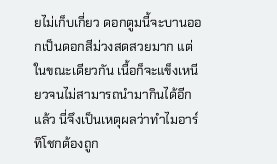ยไม่เก็บเกี่ยว ดอกตูมนี้จะบานออกเป็นดอกสีม่วงสดสวยมาก แต่ในขณะเดียวกัน เนื้อก็จะแข็งเหนียวจนไม่สามารถนำมากินได้อีกแล้ว นี่จึงเป็นเหตุผลว่าทำไมอาร์ทิโชกต้องถูก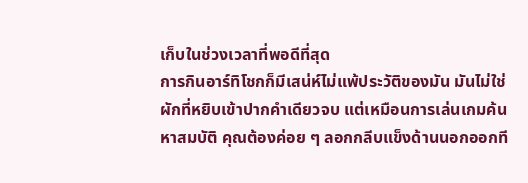เก็บในช่วงเวลาที่พอดีที่สุด
การกินอาร์ทิโชกก็มีเสน่ห์ไม่แพ้ประวัติของมัน มันไม่ใช่ผักที่หยิบเข้าปากคำเดียวจบ แต่เหมือนการเล่นเกมค้นหาสมบัติ คุณต้องค่อย ๆ ลอกกลีบแข็งด้านนอกออกที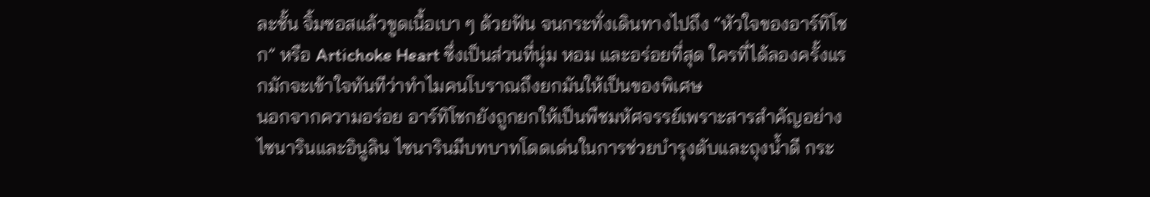ละชั้น จิ้มซอสแล้วขูดเนื้อเบา ๆ ด้วยฟัน จนกระทั่งเดินทางไปถึง “หัวใจของอาร์ทิโชก” หรือ Artichoke Heart ซึ่งเป็นส่วนที่นุ่ม หอม และอร่อยที่สุด ใครที่ได้ลองครั้งแรกมักจะเข้าใจทันทีว่าทำไมคนโบราณถึงยกมันให้เป็นของพิเศษ
นอกจากความอร่อย อาร์ทิโชกยังถูกยกให้เป็นพืชมหัศจรรย์เพราะสารสำคัญอย่างไซนารินและอินูลิน ไซนารินมีบทบาทโดดเด่นในการช่วยบำรุงตับและถุงน้ำดี กระ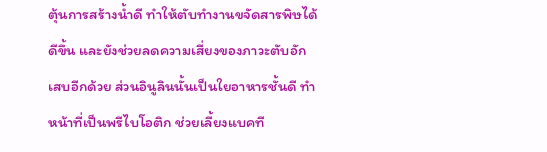ตุ้นการสร้างน้ำดี ทำให้ตับทำงานขจัดสารพิษได้ดีขึ้น และยังช่วยลดความเสี่ยงของภาวะตับอักเสบอีกด้วย ส่วนอินูลินนั้นเป็นใยอาหารชั้นดี ทำหน้าที่เป็นพรีไบโอติก ช่วยเลี้ยงแบคที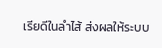เรียดีในลำไส้ ส่งผลให้ระบบ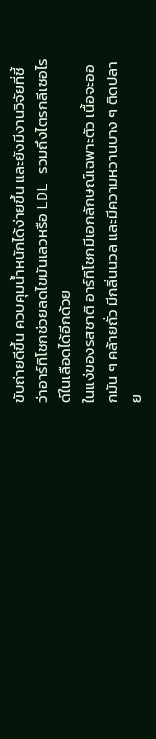ขับถ่ายดีขึ้น ควบคุมน้ำหนักได้ง่ายขึ้น และยังมีงานวิจัยที่ชี้ว่าอาร์ทิโชกช่วยลดไขมันเลวหรือ LDL รวมถึงไตรกลีเซอไรด์ในเลือดได้อีกด้วย
ในแง่ของรสชาติ อาร์ทิโชกมีเอกลักษณ์เฉพาะตัว เนื้อจะออกมัน ๆ คล้ายถั่ว มีกลิ่นนวล และมีความหวานบาง ๆ ติดปลาย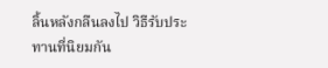ลิ้นหลังกลืนลงไป วิธีรับประทานที่นิยมกัน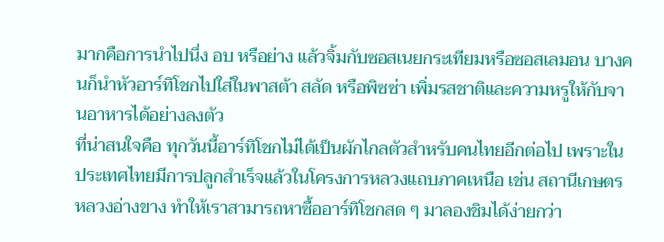มากคือการนำไปนึ่ง อบ หรือย่าง แล้วจิ้มกับซอสเนยกระเทียมหรือซอสเลมอน บางคนก็นำหัวอาร์ทิโชกไปใส่ในพาสต้า สลัด หรือพิซซ่า เพิ่มรสชาติและความหรูให้กับจานอาหารได้อย่างลงตัว
ที่น่าสนใจคือ ทุกวันนี้อาร์ทิโชกไม่ได้เป็นผักไกลตัวสำหรับคนไทยอีกต่อไป เพราะในประเทศไทยมีการปลูกสำเร็จแล้วในโครงการหลวงแถบภาคเหนือ เช่น สถานีเกษตรหลวงอ่างขาง ทำให้เราสามารถหาซื้ออาร์ทิโชกสด ๆ มาลองชิมได้ง่ายกว่า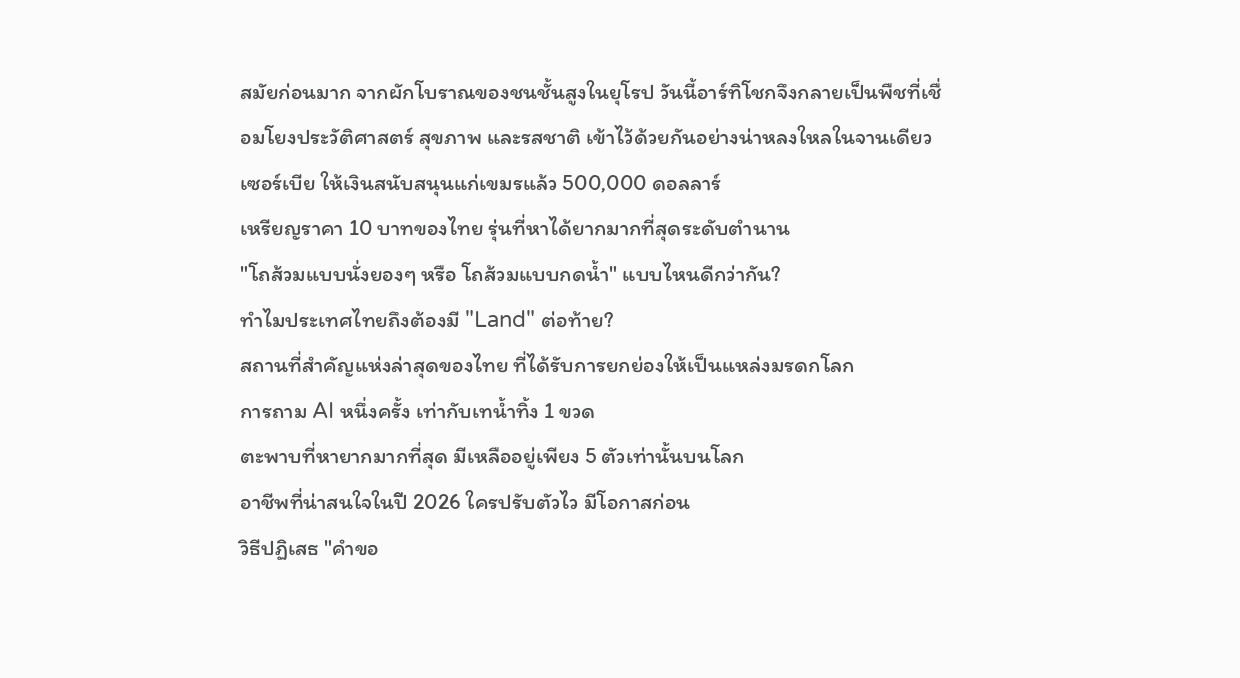สมัยก่อนมาก จากผักโบราณของชนชั้นสูงในยุโรป วันนี้อาร์ทิโชกจึงกลายเป็นพืชที่เชื่อมโยงประวัติศาสตร์ สุขภาพ และรสชาติ เข้าไว้ด้วยกันอย่างน่าหลงใหลในจานเดียว
เซอร์เบีย ให้เงินสนับสนุนแก่เขมรแล้ว 500,000 ดอลลาร์
เหรียญราคา 10 บาทของไทย รุ่นที่หาได้ยากมากที่สุดระดับตำนาน
"โถส้วมแบบนั่งยองๆ หรือ โถส้วมแบบกดน้ำ" แบบไหนดีกว่ากัน?
ทำไมประเทศไทยถึงต้องมี "Land" ต่อท้าย?
สถานที่สำคัญแห่งล่าสุดของไทย ที่ได้รับการยกย่องให้เป็นแหล่งมรดกโลก
การถาม AI หนึ่งครั้ง เท่ากับเทน้ำทิ้ง 1 ขวด
ตะพาบที่หายากมากที่สุด มีเหลืออยู่เพียง 5 ตัวเท่านั้นบนโลก
อาชีพที่น่าสนใจในปี 2026 ใครปรับตัวไว มีโอกาสก่อน
วิธีปฏิเสธ "คำขอ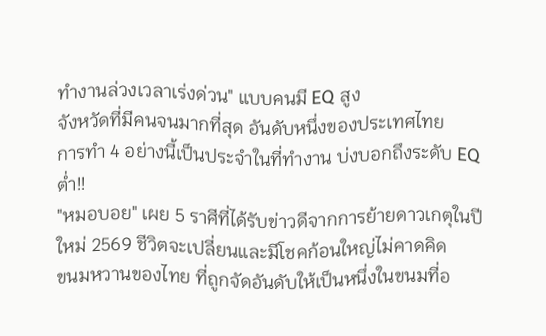ทำงานล่วงเวลาเร่งด่วน" แบบคนมี EQ สูง
จังหวัดที่มีคนจนมากที่สุด อันดับหนึ่งของประเทศไทย
การทำ 4 อย่างนี้เป็นประจำในที่ทำงาน บ่งบอกถึงระดับ EQ ต่ำ!!
"หมอบอย" เผย 5 ราศีที่ได้รับข่าวดีจากการย้ายดาวเกตุในปีใหม่ 2569 ชีวิตจะเปลี่ยนและมีโชคก้อนใหญ่ไม่คาดคิด
ขนมหวานของไทย ที่ถูกจัดอันดับให้เป็นหนึ่งในขนมที่อ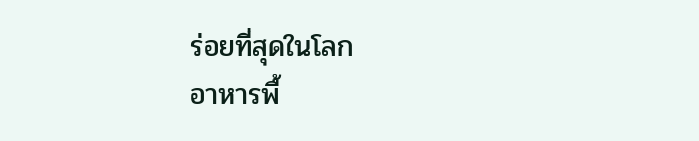ร่อยที่สุดในโลก
อาหารพื้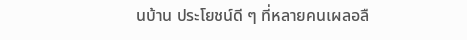นบ้าน ประโยชน์ดี ๆ ที่หลายคนเผลอลื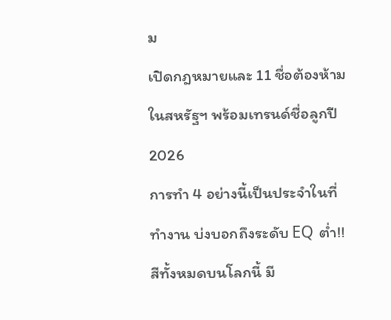ม
เปิดกฎหมายและ 11 ชื่อต้องห้ามในสหรัฐฯ พร้อมเทรนด์ชื่อลูกปี 2026
การทำ 4 อย่างนี้เป็นประจำในที่ทำงาน บ่งบอกถึงระดับ EQ ต่ำ!!
สีทั้งหมดบนโลกนี้ มี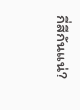กี่สีกันแน่?